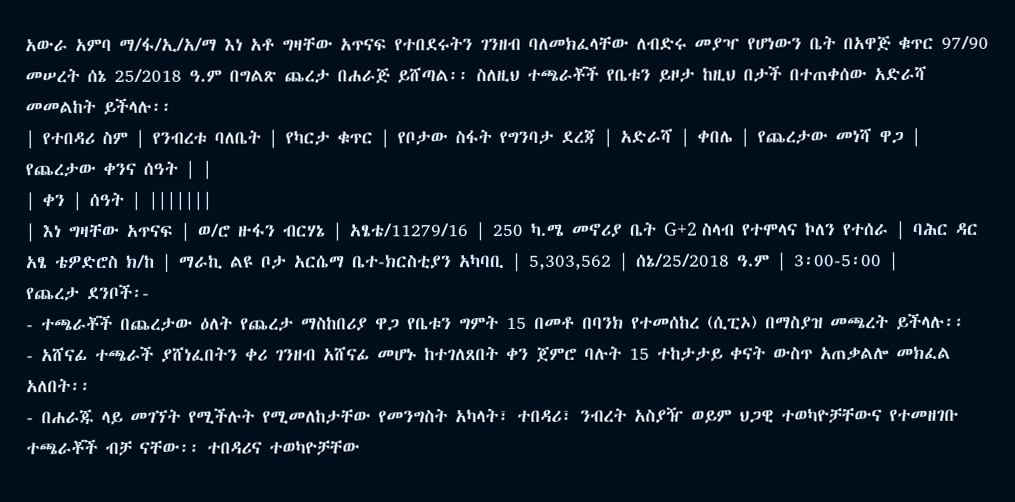አውራ አምባ ማ/ፋ/ኢ/አ/ማ እነ አቶ ግዛቸው አጥናፍ የተበደሩትን ገንዘብ ባለመክፈላቸው ለብድሩ መያዣ የሆነውን ቤት በአዋጅ ቁጥር 97/90 መሠረት ሰኔ 25/2018 ዓ.ም በግልጽ ጨረታ በሐራጅ ይሸጣል፡፡ ስለዚህ ተጫራቾች የቤቱን ይዞታ ከዚህ በታች በተጠቀሰው አድራሻ መመልከት ይችላሉ፡፡
| የተበዳሪ ስም | የንብረቱ ባለቤት | የካርታ ቁጥር | የቦታው ስፋት የግንባታ ደረጃ | አድራሻ | ቀበሌ | የጨረታው መነሻ ዋጋ | የጨረታው ቀንና ሰዓት | |
| ቀን | ሰዓት | |||||||
| እነ ግዛቸው አጥናፍ | ወ/ሮ ዙፋን ብርሃኔ | አፄቴ/11279/16 | 250 ካ.ሜ መኖሪያ ቤት G+2 ስላብ የተሞላና ኮለን የተሰራ | ባሕር ዳር አፄ ቴዎድሮስ ክ/ከ | ማራኪ ልዩ ቦታ አርሴማ ቤተ-ክርስቲያን አካባቢ | 5,303,562 | ሰኔ/25/2018 ዓ.ም | 3፡00-5፡00 |
የጨረታ ደንቦች፡-
- ተጫራቾች በጨረታው ዕለት የጨረታ ማስከበሪያ ዋጋ የቤቱን ግምት 15 በመቶ በባንክ የተመሰከረ (ሲፒኦ) በማስያዝ መጫረት ይችላሉ፡፡
- አሸናፊ ተጫራች ያሸነፈበትን ቀሪ ገንዘብ አሸናፊ መሆኑ ከተገለጸበት ቀን ጀምሮ ባሉት 15 ተከታታይ ቀናት ውስጥ አጠቃልሎ መክፈል አለበት፡፡
- በሐራጁ ላይ መገኘት የሚችሉት የሚመለከታቸው የመንግስት አካላት፣ ተበዳሪ፣ ንብረት አስያዥ ወይም ህጋዊ ተወካዮቻቸውና የተመዘገቡ ተጫራቾች ብቻ ናቸው፡፡ ተበዳሪና ተወካዮቻቸው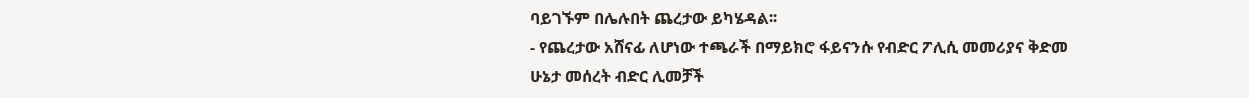ባይገኙም በሌሉበት ጨረታው ይካሄዳል፡፡
- የጨረታው አሸናፊ ለሆነው ተጫራች በማይክሮ ፋይናንሱ የብድር ፖሊሲ መመሪያና ቅድመ ሁኔታ መሰረት ብድር ሊመቻች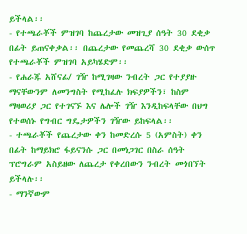ይችላል፡፡
- የተጫራቾች ምዝገባ ከጨረታው መዝጊያ ሰዓት 30 ደቂቃ በፊት ይጠናቀቃል፡፡ በጨረታው የመጨረሻ 30 ደቂቃ ውሰጥ የተጫራቾች ምዝገባ አይካሄድም፡፡
- የሐራጁ አሸናፊ/ ገዥ ከሚገዛው ንብረት ጋር የተያያዙ ማናቸውንም ለመንግስት የሚከፈሉ ክፍያዎችን፣ ከስም ማዛወሪያ ጋር የተገናኙ እና ሌሎች ገዥ እንዲከፍላቸው በህግ የተወሰኑ የግብር ግዴታዎችን ገዥው ይከፍላል፡፡
- ተጫራቾች የጨረታው ቀን ከመድረሱ 5 (አምስት) ቀን በፊት ከማይክሮ ፋይናንሱ ጋር በመነጋገር በስራ ሰዓት ፕሮግራም አስይዘው ለጨረታ የቀረበውን ንብረት መጎበኘት ይችላሉ፡፡
- ማንኛውም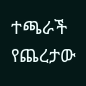ተጫራች የጨረታው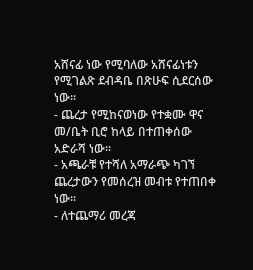አሸናፊ ነው የሚባለው አሸናፊነቱን የሚገልጽ ደብዳቤ በጽሁፍ ሲደርሰው ነው፡፡
- ጨረታ የሚከናወነው የተቋሙ ዋና መ/ቤት ቢሮ ከላይ በተጠቀሰው አድራሻ ነው፡፡
- አጫራቹ የተሻለ አማራጭ ካገኘ ጨረታውን የመሰረዝ መብቱ የተጠበቀ ነው፡፡
- ለተጨማሪ መረጃ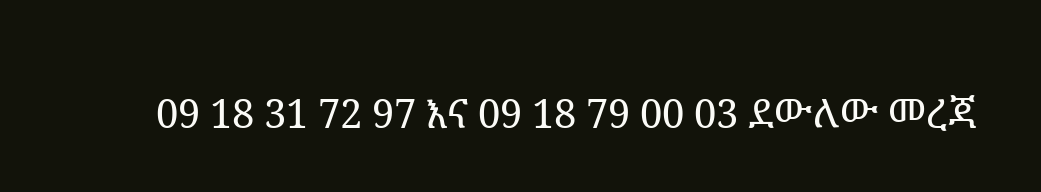09 18 31 72 97 እና 09 18 79 00 03 ደውለው መረጃ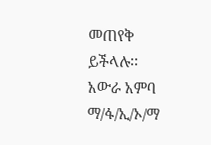መጠየቅ ይችላሉ፡፡
አውራ አምባ ማ/ፋ/ኢ/ኦ/ማ